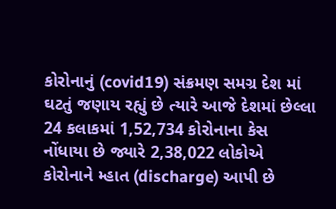કોરોનાનું (covid19) સંક્રમણ સમગ્ર દેશ માં ઘટતું જણાય રહ્યું છે ત્યારે આજે દેશમાં છેલ્લા 24 કલાકમાં 1,52,734 કોરોનાના કેસ નોંધાયા છે જ્યારે 2,38,022 લોકોએ કોરોનાને મ્હાત (discharge) આપી છે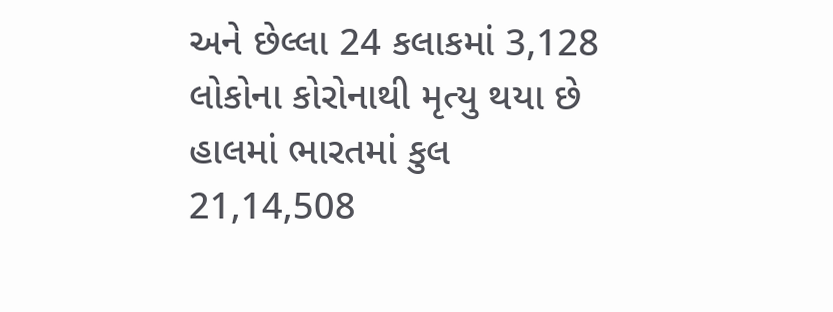અને છેલ્લા 24 કલાકમાં 3,128 લોકોના કોરોનાથી મૃત્યુ થયા છે
હાલમાં ભારતમાં કુલ 21,14,508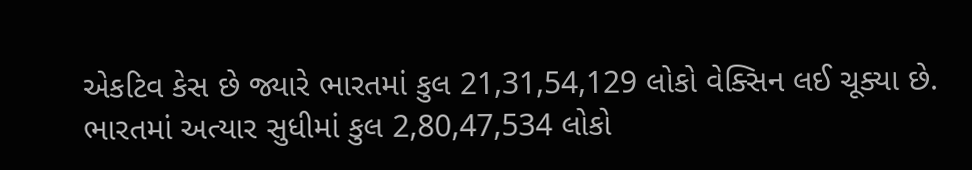એકટિવ કેસ છે જ્યારે ભારતમાં કુલ 21,31,54,129 લોકો વેક્સિન લઈ ચૂક્યા છે. ભારતમાં અત્યાર સુધીમાં કુલ 2,80,47,534 લોકો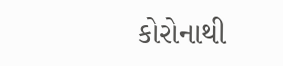કોરોનાથી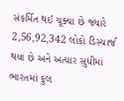સંકર્મિત થઈ ચૂક્યા છે જ્યારે 2,56,92,342 લોકો ડિસ્ચાર્જ થયા છે અને અત્યાર સુધીમાં ભારતમાં કુલ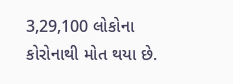3,29,100 લોકોના કોરોનાથી મોત થયા છે.